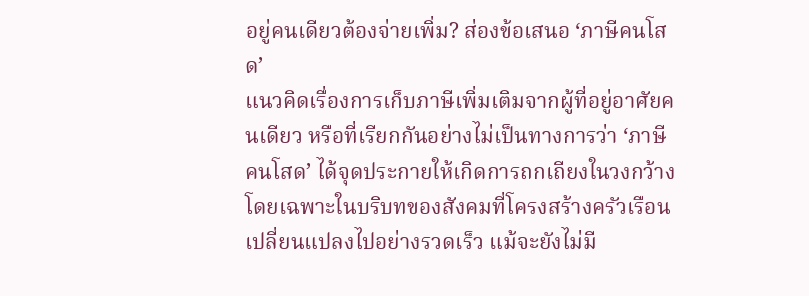อยู่คนเดียวต้องจ่ายเพิ่ม? ส่องข้อเสนอ ‘ภาษีคนโสด’
แนวคิดเรื่องการเก็บภาษีเพิ่มเติมจากผู้ที่อยู่อาศัยคนเดียว หรือที่เรียกกันอย่างไม่เป็นทางการว่า ‘ภาษีคนโสด’ ได้จุดประกายให้เกิดการถกเถียงในวงกว้าง โดยเฉพาะในบริบทของสังคมที่โครงสร้างครัวเรือนเปลี่ยนแปลงไปอย่างรวดเร็ว แม้จะยังไม่มี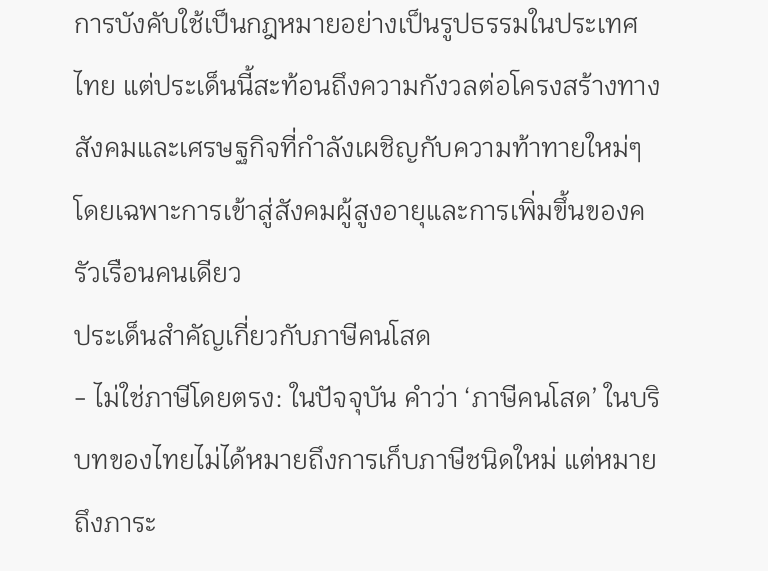การบังคับใช้เป็นกฎหมายอย่างเป็นรูปธรรมในประเทศไทย แต่ประเด็นนี้สะท้อนถึงความกังวลต่อโครงสร้างทางสังคมและเศรษฐกิจที่กำลังเผชิญกับความท้าทายใหม่ๆ โดยเฉพาะการเข้าสู่สังคมผู้สูงอายุและการเพิ่มขึ้นของครัวเรือนคนเดียว
ประเด็นสำคัญเกี่ยวกับภาษีคนโสด
- ไม่ใช่ภาษีโดยตรง: ในปัจจุบัน คำว่า ‘ภาษีคนโสด’ ในบริบทของไทยไม่ได้หมายถึงการเก็บภาษีชนิดใหม่ แต่หมายถึงภาระ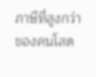ภาษีที่สูงกว่าของคนโสด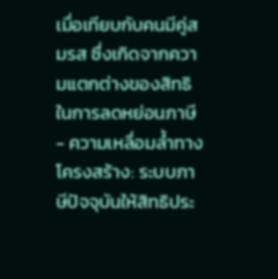เมื่อเทียบกับคนมีคู่สมรส ซึ่งเกิดจากความแตกต่างของสิทธิในการลดหย่อนภาษี
- ความเหลื่อมล้ำทางโครงสร้าง: ระบบภาษีปัจจุบันให้สิทธิประ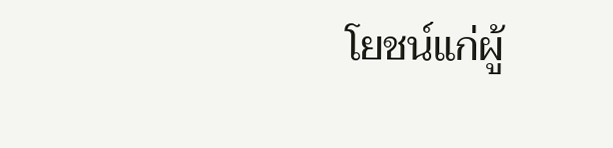โยชน์แก่ผู้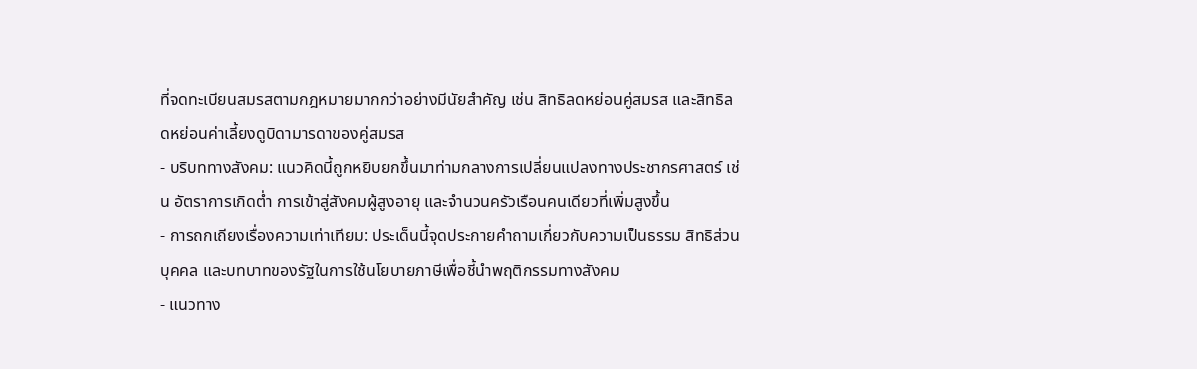ที่จดทะเบียนสมรสตามกฎหมายมากกว่าอย่างมีนัยสำคัญ เช่น สิทธิลดหย่อนคู่สมรส และสิทธิลดหย่อนค่าเลี้ยงดูบิดามารดาของคู่สมรส
- บริบททางสังคม: แนวคิดนี้ถูกหยิบยกขึ้นมาท่ามกลางการเปลี่ยนแปลงทางประชากรศาสตร์ เช่น อัตราการเกิดต่ำ การเข้าสู่สังคมผู้สูงอายุ และจำนวนครัวเรือนคนเดียวที่เพิ่มสูงขึ้น
- การถกเถียงเรื่องความเท่าเทียม: ประเด็นนี้จุดประกายคำถามเกี่ยวกับความเป็นธรรม สิทธิส่วนบุคคล และบทบาทของรัฐในการใช้นโยบายภาษีเพื่อชี้นำพฤติกรรมทางสังคม
- แนวทาง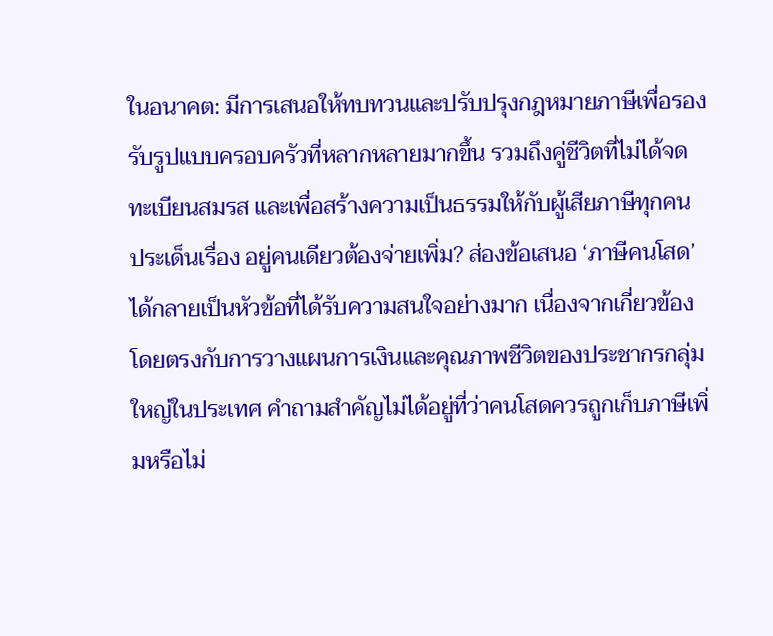ในอนาคต: มีการเสนอให้ทบทวนและปรับปรุงกฎหมายภาษีเพื่อรองรับรูปแบบครอบครัวที่หลากหลายมากขึ้น รวมถึงคู่ชีวิตที่ไม่ได้จดทะเบียนสมรส และเพื่อสร้างความเป็นธรรมให้กับผู้เสียภาษีทุกคน
ประเด็นเรื่อง อยู่คนเดียวต้องจ่ายเพิ่ม? ส่องข้อเสนอ ‘ภาษีคนโสด’ ได้กลายเป็นหัวข้อที่ได้รับความสนใจอย่างมาก เนื่องจากเกี่ยวข้องโดยตรงกับการวางแผนการเงินและคุณภาพชีวิตของประชากรกลุ่มใหญ่ในประเทศ คำถามสำคัญไม่ได้อยู่ที่ว่าคนโสดควรถูกเก็บภาษีเพิ่มหรือไม่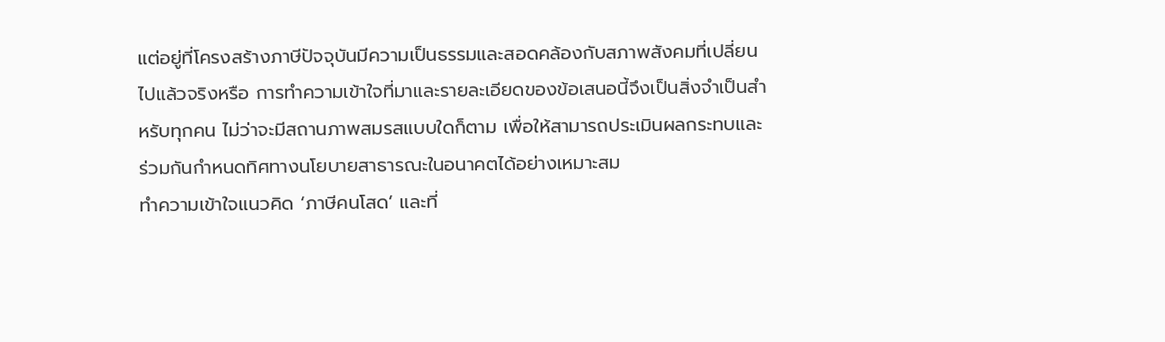แต่อยู่ที่โครงสร้างภาษีปัจจุบันมีความเป็นธรรมและสอดคล้องกับสภาพสังคมที่เปลี่ยนไปแล้วจริงหรือ การทำความเข้าใจที่มาและรายละเอียดของข้อเสนอนี้จึงเป็นสิ่งจำเป็นสำหรับทุกคน ไม่ว่าจะมีสถานภาพสมรสแบบใดก็ตาม เพื่อให้สามารถประเมินผลกระทบและร่วมกันกำหนดทิศทางนโยบายสาธารณะในอนาคตได้อย่างเหมาะสม
ทำความเข้าใจแนวคิด ‘ภาษีคนโสด’ และที่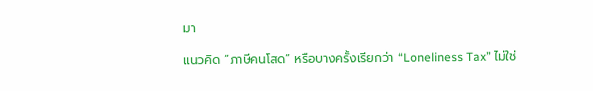มา

แนวคิด “ภาษีคนโสด” หรือบางครั้งเรียกว่า “Loneliness Tax” ไม่ใช่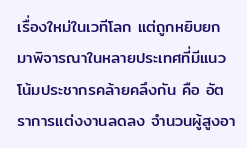เรื่องใหม่ในเวทีโลก แต่ถูกหยิบยกมาพิจารณาในหลายประเทศที่มีแนวโน้มประชากรคล้ายคลึงกัน คือ อัตราการแต่งงานลดลง จำนวนผู้สูงอา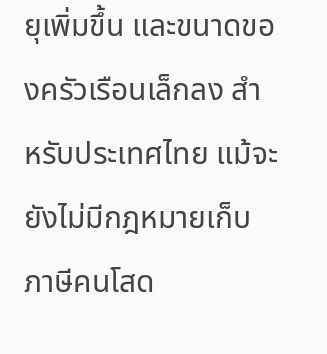ยุเพิ่มขึ้น และขนาดของครัวเรือนเล็กลง สำหรับประเทศไทย แม้จะยังไม่มีกฎหมายเก็บภาษีคนโสด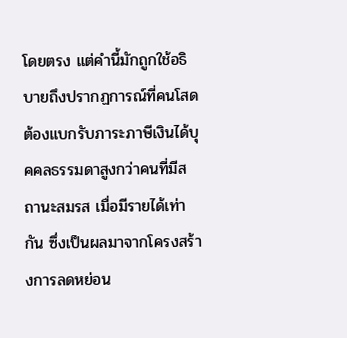โดยตรง แต่คำนี้มักถูกใช้อธิบายถึงปรากฏการณ์ที่คนโสดต้องแบกรับภาระภาษีเงินได้บุคคลธรรมดาสูงกว่าคนที่มีสถานะสมรส เมื่อมีรายได้เท่ากัน ซึ่งเป็นผลมาจากโครงสร้างการลดหย่อน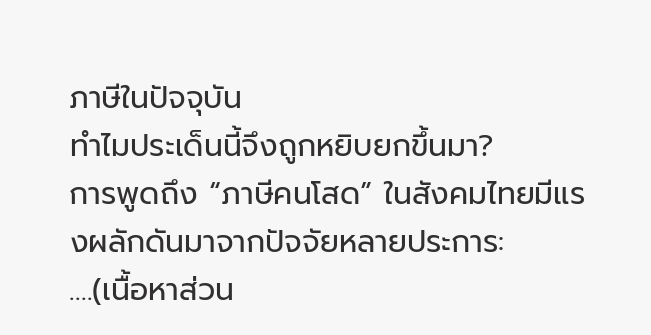ภาษีในปัจจุบัน
ทำไมประเด็นนี้จึงถูกหยิบยกขึ้นมา?
การพูดถึง “ภาษีคนโสด” ในสังคมไทยมีแรงผลักดันมาจากปัจจัยหลายประการ:
….(เนื้อหาส่วน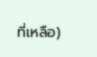ที่เหลือ)